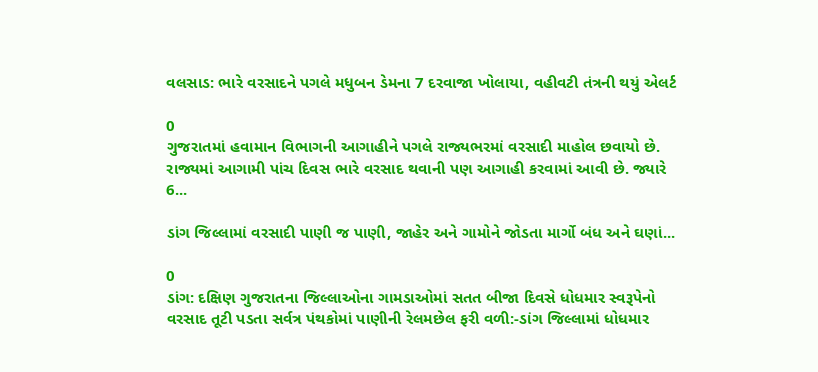વલસાડ: ભારે વરસાદને પગલે મધુબન ડેમના 7 દરવાજા ખોલાયા, વહીવટી તંત્રની થયું એલર્ટ

0
ગુજરાતમાં હવામાન વિભાગની આગાહીને પગલે રાજ્યભરમાં વરસાદી માહોલ છવાયો છે. રાજ્યમાં આગામી પાંચ દિવસ ભારે વરસાદ થવાની પણ આગાહી કરવામાં આવી છે. જ્યારે 6...

ડાંગ જિલ્લામાં વરસાદી પાણી જ પાણી, જાહેર અને ગામોને જોડતા માર્ગો બંધ અને ઘણાં...

0
ડાંગ: દક્ષિણ ગુજરાતના જિલ્લાઓના ગામડાઓમાં સતત બીજા દિવસે ધોધમાર સ્વરૂપેનો વરસાદ તૂટી પડતા સર્વત્ર પંથકોમાં પાણીની રેલમછેલ ફરી વળી:-ડાંગ જિલ્લામાં ધોધમાર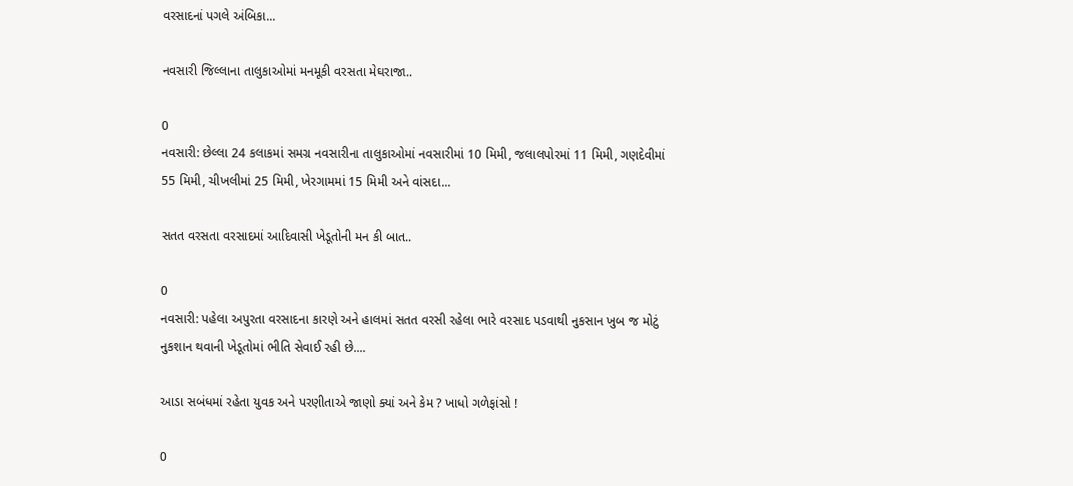વરસાદનાં પગલે અંબિકા...

નવસારી જિલ્લાના તાલુકાઓમાં મનમૂકી વરસતા મેઘરાજા..

0
નવસારી: છેલ્લા 24 કલાકમાં સમગ્ર નવસારીના તાલુકાઓમાં નવસારીમાં 10 મિમી, જલાલપોરમાં 11 મિમી, ગણદેવીમાં 55 મિમી, ચીખલીમાં 25 મિમી, ખેરગામમાં 15 મિમી અને વાંસદા...

સતત વરસતા વરસાદમાં આદિવાસી ખેડૂતોની મન કી બાત..

0
નવસારી: પહેલા અપુરતા વરસાદના કારણે અને હાલમાં સતત વરસી રહેલા ભારે વરસાદ પડવાથી નુકસાન ખુબ જ મોટું નુકશાન થવાની ખેડૂતોમાં ભીતિ સેવાઈ રહી છે....

આડા સબંધમાં રહેતા યુવક અને પરણીતાએ જાણો ક્યાં અને કેમ ? ખાધો ગળેફાંસો !

0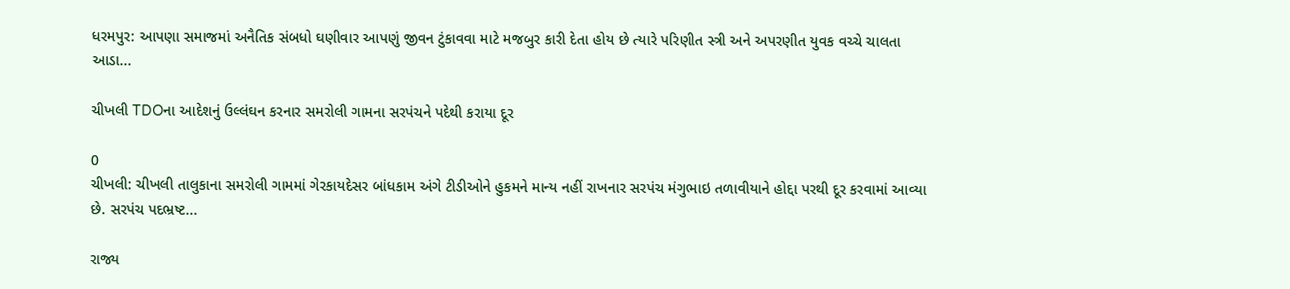ધરમપુર: આપણા સમાજમાં અનૈતિક સંબધો ઘણીવાર આપણું જીવન ટુંકાવવા માટે મજબુર કારી દેતા હોય છે ત્યારે પરિણીત સ્ત્રી અને અપરણીત યુવક વચ્ચે ચાલતા આડા...

ચીખલી TDOના આદેશનું ઉલ્લંઘન કરનાર સમરોલી ગામના સરપંચને પદેથી કરાયા દૂર

0
ચીખલી: ચીખલી તાલુકાના સમરોલી ગામમાં ગેરકાયદેસર બાંધકામ અંગે ટીડીઓને હુકમને માન્ય નહીં રાખનાર સરપંચ મંગુભાઇ તળાવીયાને હોદ્દા પરથી દૂર કરવામાં આવ્યા છે. સરપંચ પદભ્રષ્ટ...

રાજ્ય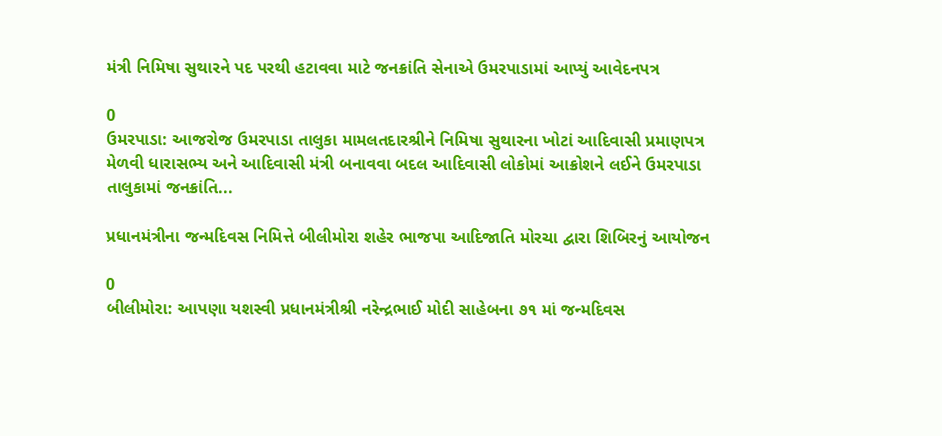મંત્રી નિમિષા સુથારને પદ પરથી હટાવવા માટે જનક્રાંતિ સેનાએ ઉમરપાડામાં આપ્યું આવેદનપત્ર

0
ઉમરપાડા: આજરોજ ઉમરપાડા તાલુકા મામલતદારશ્રીને નિમિષા સુથારના ખોટાં આદિવાસી પ્રમાણપત્ર મેળવી ધારાસભ્ય અને આદિવાસી મંત્રી બનાવવા બદલ આદિવાસી લોકોમાં આક્રોશને લઈને ઉમરપાડા તાલુકામાં જનક્રાંતિ...

પ્રધાનમંત્રીના જન્મદિવસ નિમિત્તે બીલીમોરા શહેર ભાજપા આદિજાતિ મોરચા દ્વારા શિબિરનું આયોજન

0
બીલીમોરા: આપણા યશસ્વી પ્રધાનમંત્રીશ્રી નરેન્દ્રભાઈ મોદી સાહેબના ૭૧ માં જન્મદિવસ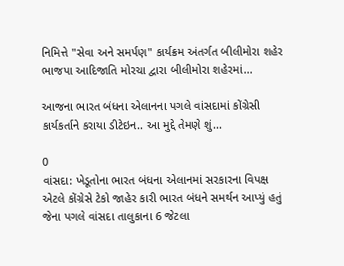નિમિત્તે "સેવા અને સમર્પણ" કાર્યક્રમ અંતર્ગત બીલીમોરા શહેર ભાજપા આદિજાતિ મોરચા દ્વારા બીલીમોરા શહેરમાં...

આજના ભારત બંધના એલાનના પગલે વાંસદામાં કોંગ્રેસી કાર્યકર્તાને કરાયા ડીટેઇન.. આ મુદ્દે તેમણે શું...

0
વાંસદા: ખેડૂતોના ભારત બંધના એલાનમાં સરકારના વિપક્ષ એટલે કોંગ્રેસે ટેકો જાહેર કારી ભારત બંધને સમર્થન આપ્યું હતું જેના પગલે વાંસદા તાલુકાના 6 જેટલા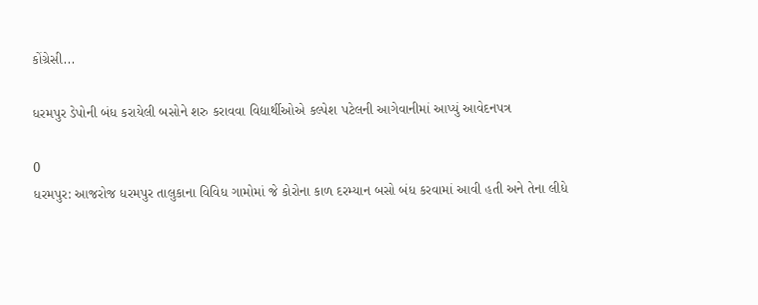કોંગ્રેસી...

ધરમપુર ડેપોની બંધ કરાયેલી બસોને શરુ કરાવવા વિદ્યાર્થીઓએ કલ્પેશ પટેલની આગેવાનીમાં આપ્યું આવેદનપત્ર

0
ધરમપુર: આજરોજ ધરમપુર તાલુકાના વિવિધ ગામોમાં જે કોરોના કાળ દરમ્યાન બસો બંધ કરવામાં આવી હતી અને તેના લીધે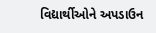વિદ્યાર્થીઓને અપડાઉન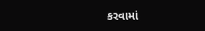કરવામાં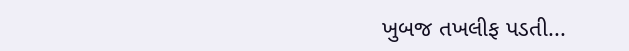ખુબજ તખલીફ પડતી...